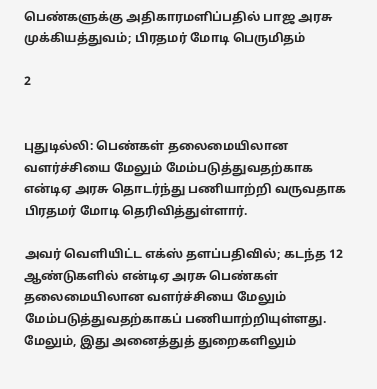பெண்களுக்கு அதிகாரமளிப்பதில் பாஜ அரசு முக்கியத்துவம்; பிரதமர் மோடி பெருமிதம்

2


புதுடில்லி: பெண்கள் தலைமையிலான வளர்ச்சியை மேலும் மேம்படுத்துவதற்காக என்டிஏ அரசு தொடர்ந்து பணியாற்றி வருவதாக பிரதமர் மோடி தெரிவித்துள்ளார்.

அவர் வெளியிட்ட எக்ஸ் தளப்பதிவில்; கடந்த 12 ஆண்டுகளில் என்டிஏ அரசு பெண்கள் தலைமையிலான வளர்ச்சியை மேலும் மேம்படுத்துவதற்காகப் பணியாற்றியுள்ளது. மேலும், இது அனைத்துத் துறைகளிலும்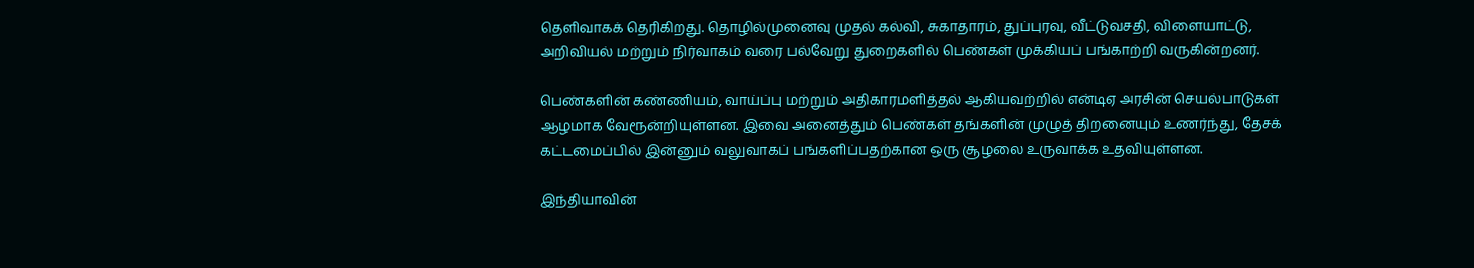தெளிவாகக் தெரிகிறது. தொழில்முனைவு முதல் கல்வி, சுகாதாரம், துப்புரவு, வீட்டுவசதி, விளையாட்டு, அறிவியல் மற்றும் நிர்வாகம் வரை பல்வேறு துறைகளில் பெண்கள் முக்கியப் பங்காற்றி வருகின்றனர்.

பெண்களின் கண்ணியம், வாய்ப்பு மற்றும் அதிகாரமளித்தல் ஆகியவற்றில் என்டிஏ அரசின் செயல்பாடுகள் ஆழமாக வேரூன்றியுள்ளன. இவை அனைத்தும் பெண்கள் தங்களின் முழுத் திறனையும் உணர்ந்து, தேசக் கட்டமைப்பில் இன்னும் வலுவாகப் பங்களிப்பதற்கான ஒரு சூழலை உருவாக்க உதவியுள்ளன.

இந்தியாவின்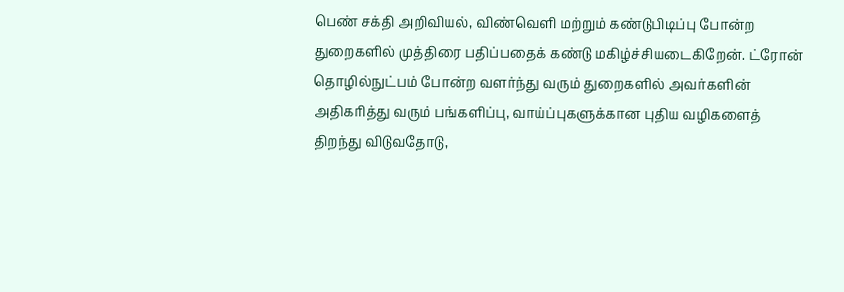பெண் சக்தி அறிவியல், விண்வெளி மற்றும் கண்டுபிடிப்பு போன்ற துறைகளில் முத்திரை பதிப்பதைக் கண்டு மகிழ்ச்சியடைகிறேன். ட்ரோன் தொழில்நுட்பம் போன்ற வளர்ந்து வரும் துறைகளில் அவர்களின் அதிகரித்து வரும் பங்களிப்பு, வாய்ப்புகளுக்கான புதிய வழிகளைத் திறந்து விடுவதோடு,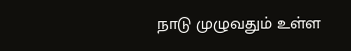நாடு முழுவதும் உள்ள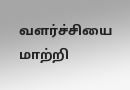வளர்ச்சியை மாற்றி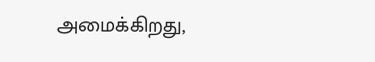அமைக்கிறது,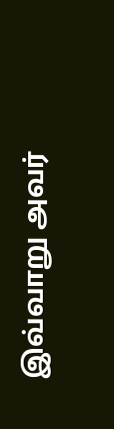இவ்வாறு அவர்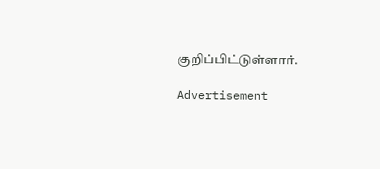குறிப்பிட்டுள்ளார்.

Advertisement